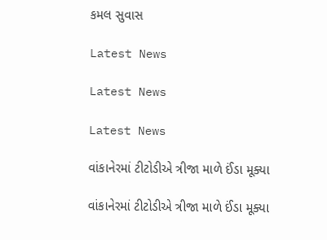કમલ સુવાસ

Latest News

Latest News

Latest News

વાંકાનેરમાં ટીટોડીએ ત્રીજા માળે ઈંડા મૂક્યા

વાંકાનેરમાં ટીટોડીએ ત્રીજા માળે ઈંડા મૂક્યા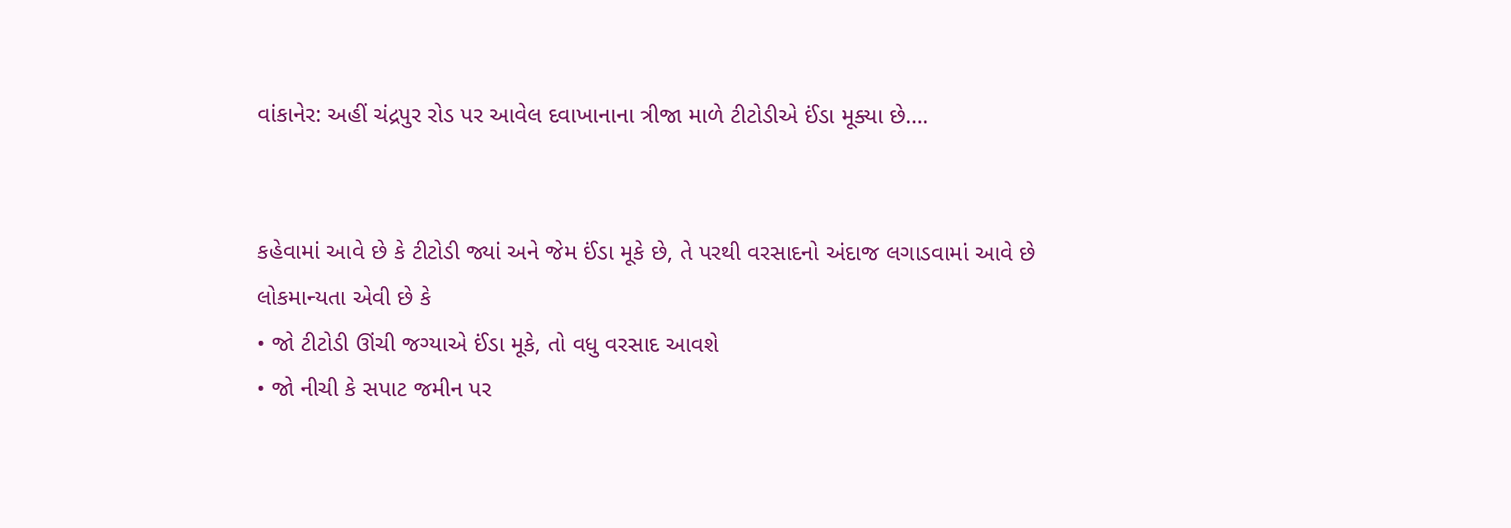વાંકાનેર: અહીં ચંદ્રપુર રોડ પર આવેલ દવાખાનાના ત્રીજા માળે ટીટોડીએ ઈંડા મૂક્યા છે….


કહેવામાં આવે છે કે ટીટોડી જ્યાં અને જેમ ઈંડા મૂકે છે, તે પરથી વરસાદનો અંદાજ લગાડવામાં આવે છે લોકમાન્યતા એવી છે કે
• જો ટીટોડી ઊંચી જગ્યાએ ઈંડા મૂકે, તો વધુ વરસાદ આવશે
• જો નીચી કે સપાટ જમીન પર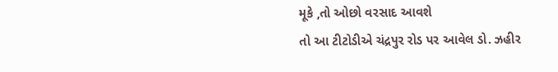મૂકે ,તો ઓછો વરસાદ આવશે
તો આ ટીટોડીએ ચંદ્રપુર રોડ પર આવેલ ડો. ઝહીર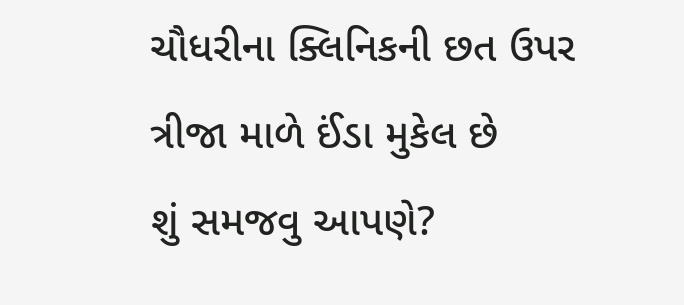ચૌધરીના ક્લિનિકની છત ઉપર ત્રીજા માળે ઈંડા મુકેલ છે
શું સમજવુ આપણે?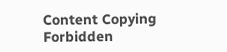Content Copying Forbidden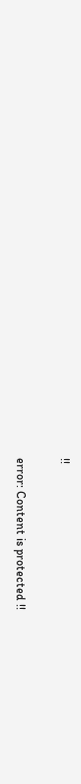!!

error: Content is protected !!